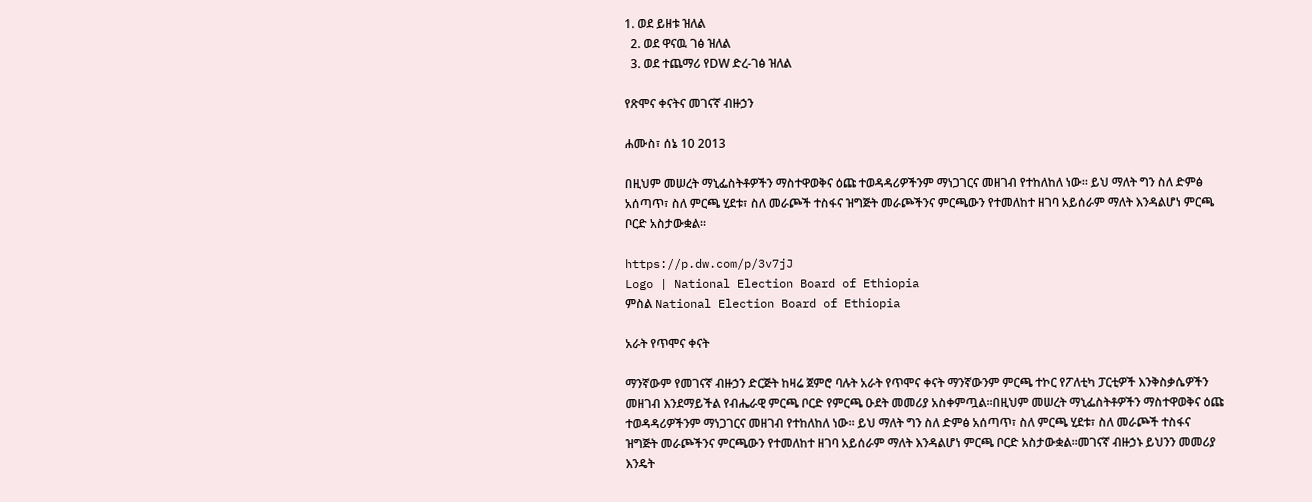1. ወደ ይዘቱ ዝለል
  2. ወደ ዋናዉ ገፅ ዝለል
  3. ወደ ተጨማሪ የDW ድረ-ገፅ ዝለል

የጽሞና ቀናትና መገናኛ ብዙኃን

ሐሙስ፣ ሰኔ 10 2013

በዚህም መሠረት ማኒፌስትቶዎችን ማስተዋወቅና ዕጩ ተወዳዳሪዎችንም ማነጋገርና መዘገብ የተከለከለ ነው። ይህ ማለት ግን ስለ ድምፅ አሰጣጥ፣ ስለ ምርጫ ሂደቱ፣ ስለ መራጮች ተስፋና ዝግጅት መራጮችንና ምርጫውን የተመለከተ ዘገባ አይሰራም ማለት እንዳልሆነ ምርጫ ቦርድ አስታውቋል።

https://p.dw.com/p/3v7jJ
Logo | National Election Board of Ethiopia
ምስል National Election Board of Ethiopia

አራት የጥሞና ቀናት

ማንኛውም የመገናኛ ብዙኃን ድርጅት ከዛሬ ጀምሮ ባሉት አራት የጥሞና ቀናት ማንኛውንም ምርጫ ተኮር የፖለቲካ ፓርቲዎች እንቅስቃሴዎችን መዘገብ እንደማይችል የብሔራዊ ምርጫ ቦርድ የምርጫ ዑደት መመሪያ አስቀምጧል።በዚህም መሠረት ማኒፌስትቶዎችን ማስተዋወቅና ዕጩ ተወዳዳሪዎችንም ማነጋገርና መዘገብ የተከለከለ ነው። ይህ ማለት ግን ስለ ድምፅ አሰጣጥ፣ ስለ ምርጫ ሂደቱ፣ ስለ መራጮች ተስፋና ዝግጅት መራጮችንና ምርጫውን የተመለከተ ዘገባ አይሰራም ማለት እንዳልሆነ ምርጫ ቦርድ አስታውቋል።መገናኛ ብዙኃኑ ይህንን መመሪያ እንዴት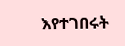እየተገበሩት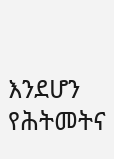እንደሆን የሕትመትና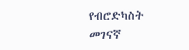የብሮድካስት መገናኛ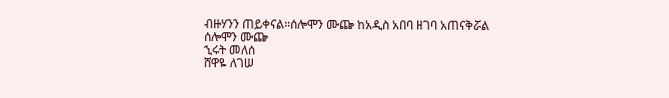ብዙሃንን ጠይቀናል።ሰሎሞን ሙጬ ከአዲስ አበባ ዘገባ አጠናቅሯል
ሰሎሞን ሙጬ
ኂሩት መለሰ
ሸዋዬ ለገሠ